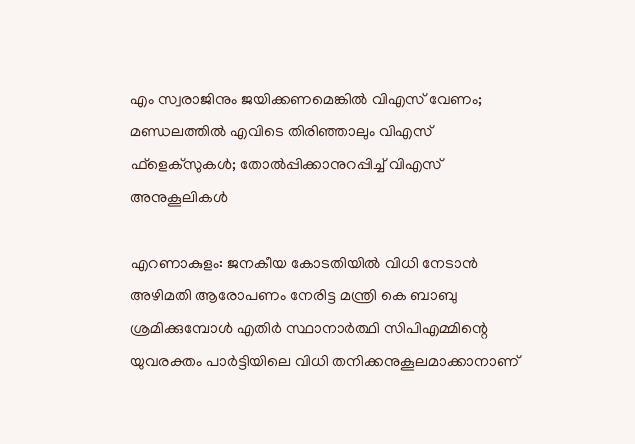എം സ്വരാജിനും ജയിക്കണമെങ്കില്‍ വിഎസ് വേണം; മണ്ഡലത്തില്‍ എവിടെ തിരിഞ്ഞാലും വിഎസ് ഫ്‌ളെക്‌സുകള്‍; തോല്‍പ്പിക്കാനുറപ്പിച്ച് വിഎസ് അനുകൂലികള്‍

എറണാകുളം: ജനകീയ കോടതിയില്‍ വിധി നേടാന്‍ അഴിമതി ആരോപണം നേരിട്ട മന്ത്രി കെ ബാബു ശ്രമിക്കുമ്പോള്‍ എതിര്‍ സ്ഥാനാര്‍ത്ഥി സിപിഎമ്മിന്റെ യുവരക്തം പാര്‍ട്ടിയിലെ വിധി തനിക്കനുകൂലമാക്കാനാണ്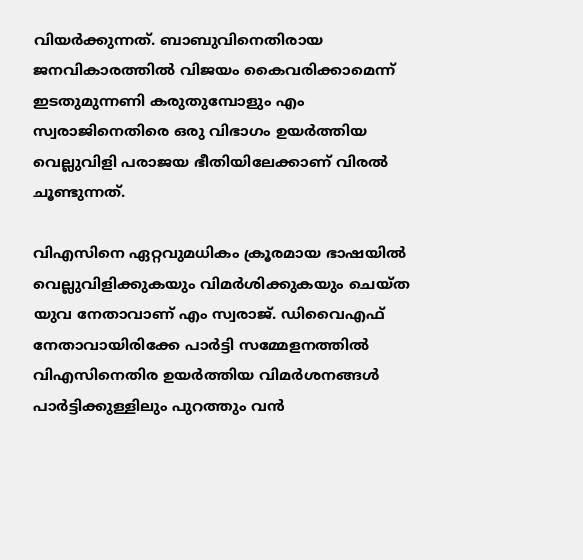വിയര്‍ക്കുന്നത്. ബാബുവിനെതിരായ ജനവികാരത്തില്‍ വിജയം കൈവരിക്കാമെന്ന് ഇടതുമുന്നണി കരുതുമ്പോളും എം സ്വരാജിനെതിരെ ഒരു വിഭാഗം ഉയര്‍ത്തിയ വെല്ലുവിളി പരാജയ ഭീതിയിലേക്കാണ് വിരല്‍ ചൂണ്ടുന്നത്.

വിഎസിനെ ഏറ്റവുമധികം ക്രൂരമായ ഭാഷയില്‍ വെല്ലുവിളിക്കുകയും വിമര്‍ശിക്കുകയും ചെയ്ത യുവ നേതാവാണ് എം സ്വരാജ്. ഡിവൈഎഫ് നേതാവായിരിക്കേ പാര്‍ട്ടി സമ്മേളനത്തില്‍ വിഎസിനെതിര ഉയര്‍ത്തിയ വിമര്‍ശനങ്ങള്‍ പാര്‍ട്ടിക്കുള്ളിലും പുറത്തും വന്‍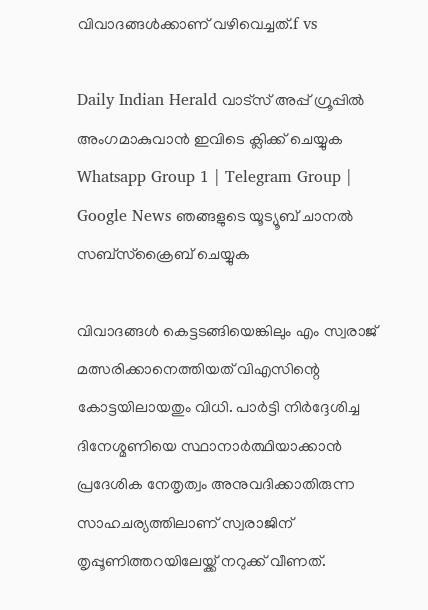വിവാദങ്ങള്‍ക്കാണ് വഴിവെച്ചത്.f vs

Daily Indian Herald വാട്സ് അപ്പ് ഗ്രൂപ്പിൽ അംഗമാകുവാൻ ഇവിടെ ക്ലിക്ക് ചെയ്യുക Whatsapp Group 1 | Telegram Group | Google News ഞങ്ങളുടെ യൂട്യൂബ് ചാനൽ സബ്സ്ക്രൈബ് ചെയ്യുക

വിവാദങ്ങള്‍ കെട്ടടങ്ങിയെങ്കിലും എം സ്വരാജ് മത്സരിക്കാനെത്തിയത് വിഎസിന്റെ കോട്ടയിലായതും വിധി. പാര്‍ട്ടി നിര്‍ദ്ദേശിച്ച ദിനേശ്മണിയെ സ്ഥാനാര്‍ത്ഥിയാക്കാന്‍ പ്രദേശിക നേതൃത്വം അനുവദിക്കാതിരുന്ന സാഹചര്യത്തിലാണ് സ്വരാജിന് തൃപ്പൂണിത്തറയിലേയ്ക്ക് നറുക്ക് വീണത്.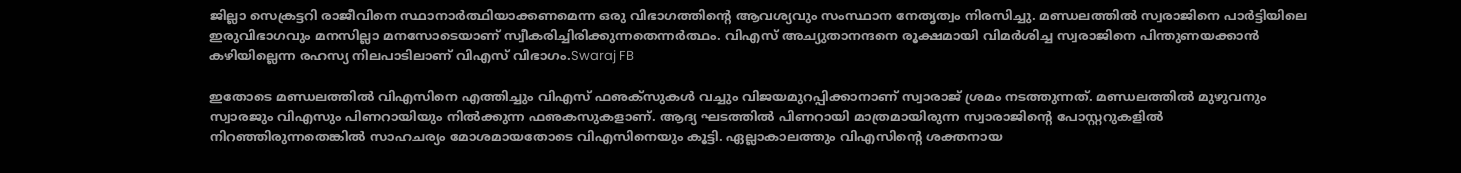ജില്ലാ സെക്രട്ടറി രാജീവിനെ സ്ഥാനാര്‍ത്ഥിയാക്കണമെന്ന ഒരു വിഭാഗത്തിന്റെ ആവശ്യവും സംസ്ഥാന നേതൃത്വം നിരസിച്ചു. മണ്ഡലത്തില്‍ സ്വരാജിനെ പാര്‍ട്ടിയിലെ ഇരുവിഭാഗവും മനസില്ലാ മനസോടെയാണ് സ്വീകരിച്ചിരിക്കുന്നതെന്നര്‍ത്ഥം. വിഎസ് അച്യുതാനന്ദനെ രൂക്ഷമായി വിമര്‍ശിച്ച സ്വരാജിനെ പിന്തുണയക്കാന്‍ കഴിയില്ലെന്ന രഹസ്യ നിലപാടിലാണ് വിഎസ് വിഭാഗം.Swaraj FB

ഇതോടെ മണ്ഡലത്തില്‍ വിഎസിനെ എത്തിച്ചും വിഎസ് ഫഌക്‌സുകള്‍ വച്ചും വിജയമുറപ്പിക്കാനാണ് സ്വാരാജ് ശ്രമം നടത്തുന്നത്. മണ്ഡലത്തില്‍ മുഴുവനും സ്വാരജും വിഎസും പിണറായിയും നില്‍ക്കുന്ന ഫഌകസുകളാണ്. ആദ്യ ഘടത്തില്‍ പിണറായി മാത്രമായിരുന്ന സ്വാരാജിന്റെ പോസ്റ്ററുകളില്‍ നിറഞ്ഞിരുന്നതെങ്കില്‍ സാഹചര്യം മോശമായതോടെ വിഎസിനെയും കൂട്ടി. ഏല്ലാകാലത്തും വിഎസിന്റെ ശക്തനായ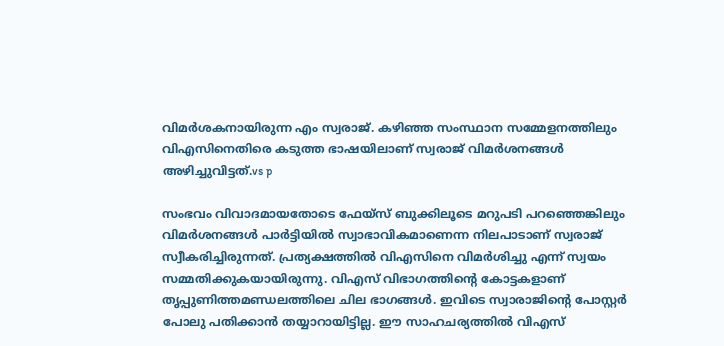വിമര്‍ശകനായിരുന്ന എം സ്വരാജ്. കഴിഞ്ഞ സംസ്ഥാന സമ്മേളനത്തിലും വിഎസിനെതിരെ കടുത്ത ഭാഷയിലാണ് സ്വരാജ് വിമര്‍ശനങ്ങള്‍ അഴിച്ചുവിട്ടത്.vs p

സംഭവം വിവാദമായതോടെ ഫേയ്‌സ് ബുക്കിലൂടെ മറുപടി പറഞ്ഞെങ്കിലും വിമര്‍ശനങ്ങള്‍ പാര്‍ട്ടിയില്‍ സ്വാഭാവികമാണെന്ന നിലപാടാണ് സ്വരാജ് സ്വീകരിച്ചിരുന്നത്. പ്രത്യക്ഷത്തില്‍ വിഎസിനെ വിമര്‍ശിച്ചു എന്ന് സ്വയം സമ്മതിക്കുകയായിരുന്നു. വിഎസ് വിഭാഗത്തിന്റെ കോട്ടകളാണ് തൃപ്പുണിത്തമണ്ഡലത്തിലെ ചില ഭാഗങ്ങള്‍. ഇവിടെ സ്വാരാജിന്റെ പോസ്റ്റര്‍ പോലു പതിക്കാന്‍ തയ്യാറായിട്ടില്ല. ഈ സാഹചര്യത്തില്‍ വിഎസ്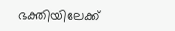ഭക്തിയിലേക്ക്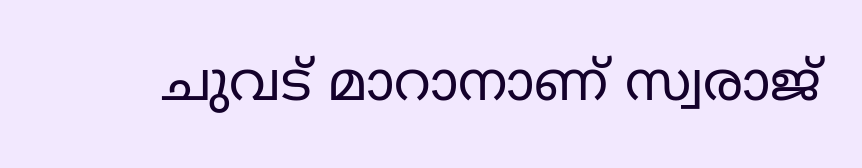ചുവട് മാറാനാണ് സ്വരാജ്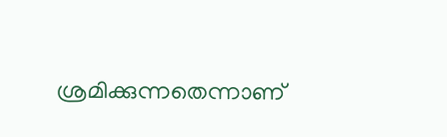ശ്രമിക്കുന്നതെന്നാണ്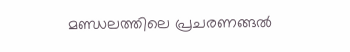മണ്ഡലത്തിലെ പ്രചരണങ്ങല്‍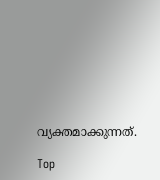വ്യക്തമാക്കുന്നത്.

Top